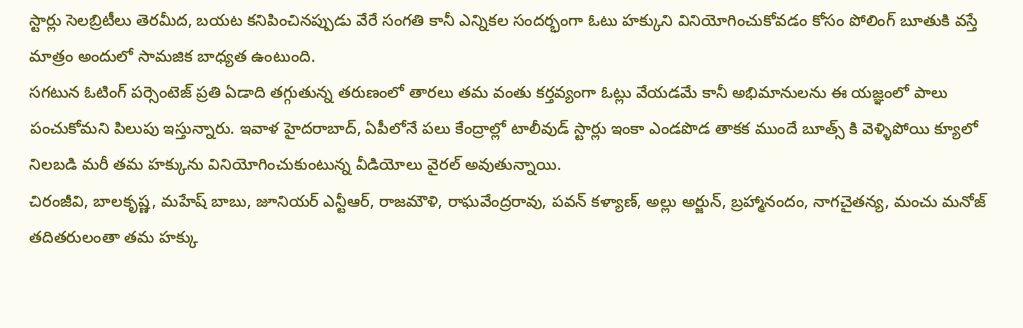స్టార్లు సెలబ్రిటీలు తెరమీద, బయట కనిపించినప్పుడు వేరే సంగతి కానీ ఎన్నికల సందర్భంగా ఓటు హక్కుని వినియోగించుకోవడం కోసం పోలింగ్ బూతుకి వస్తే మాత్రం అందులో సామజిక బాధ్యత ఉంటుంది.
సగటున ఓటింగ్ పర్సెంటెజ్ ప్రతి ఏడాది తగ్గుతున్న తరుణంలో తారలు తమ వంతు కర్తవ్యంగా ఓట్లు వేయడమే కానీ అభిమానులను ఈ యజ్ఞంలో పాలు పంచుకోమని పిలుపు ఇస్తున్నారు. ఇవాళ హైదరాబాద్, ఏపీలోనే పలు కేంద్రాల్లో టాలీవుడ్ స్టార్లు ఇంకా ఎండపొడ తాకక ముందే బూత్స్ కి వెళ్ళిపోయి క్యూలో నిలబడి మరీ తమ హక్కును వినియోగించుకుంటున్న వీడియోలు వైరల్ అవుతున్నాయి.
చిరంజీవి, బాలకృష్ణ, మహేష్ బాబు, జూనియర్ ఎన్టీఆర్, రాజమౌళి, రాఘవేంద్రరావు, పవన్ కళ్యాణ్, అల్లు అర్జున్, బ్రహ్మానందం, నాగచైతన్య, మంచు మనోజ్ తదితరులంతా తమ హక్కు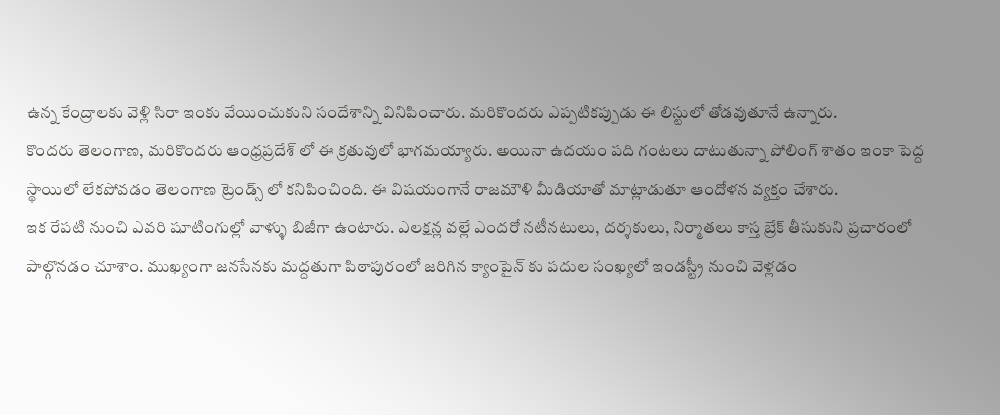ఉన్న కేంద్రాలకు వెళ్లి సిరా ఇంకు వేయించుకుని సందేశాన్ని వినిపించారు. మరికొందరు ఎప్పటికప్పుడు ఈ లిస్టులో తోడవుతూనే ఉన్నారు.
కొందరు తెలంగాణ, మరికొందరు ఆంధ్రప్రదేశ్ లో ఈ క్రతువులో భాగమయ్యారు. అయినా ఉదయం పది గంటలు దాటుతున్నా పోలింగ్ శాతం ఇంకా పెద్ద స్థాయిలో లేకపోవడం తెలంగాణ ట్రెండ్స్ లో కనిపించింది. ఈ విషయంగానే రాజమౌళి మీడియాతో మాట్లాడుతూ ఆందోళన వ్యక్తం చేశారు.
ఇక రేపటి నుంచి ఎవరి షూటింగుల్లో వాళ్ళు బిజీగా ఉంటారు. ఎలక్షన్ల వల్లే ఎందరో నటీనటులు, దర్శకులు, నిర్మాతలు కాస్త బ్రేక్ తీసుకుని ప్రచారంలో పాల్గొనడం చూశాం. ముఖ్యంగా జనసేనకు మద్దతుగా పిఠాపురంలో జరిగిన క్యాంపైన్ కు పదుల సంఖ్యలో ఇండస్ట్రీ నుంచి వెళ్లడం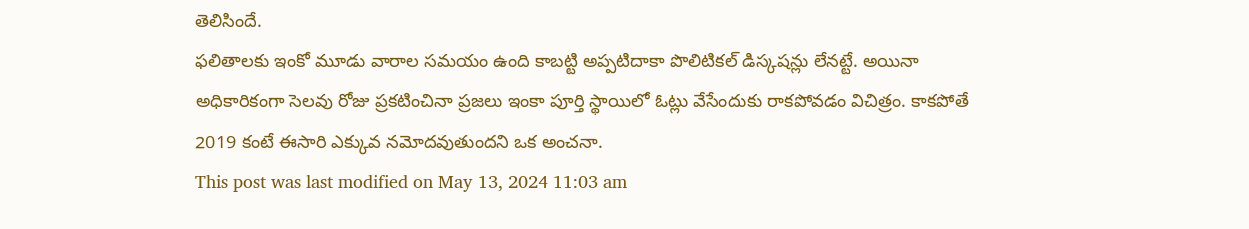తెలిసిందే.
ఫలితాలకు ఇంకో మూడు వారాల సమయం ఉంది కాబట్టి అప్పటిదాకా పొలిటికల్ డిస్కషన్లు లేనట్టే. అయినా అధికారికంగా సెలవు రోజు ప్రకటించినా ప్రజలు ఇంకా పూర్తి స్థాయిలో ఓట్లు వేసేందుకు రాకపోవడం విచిత్రం. కాకపోతే 2019 కంటే ఈసారి ఎక్కువ నమోదవుతుందని ఒక అంచనా.
This post was last modified on May 13, 2024 11:03 am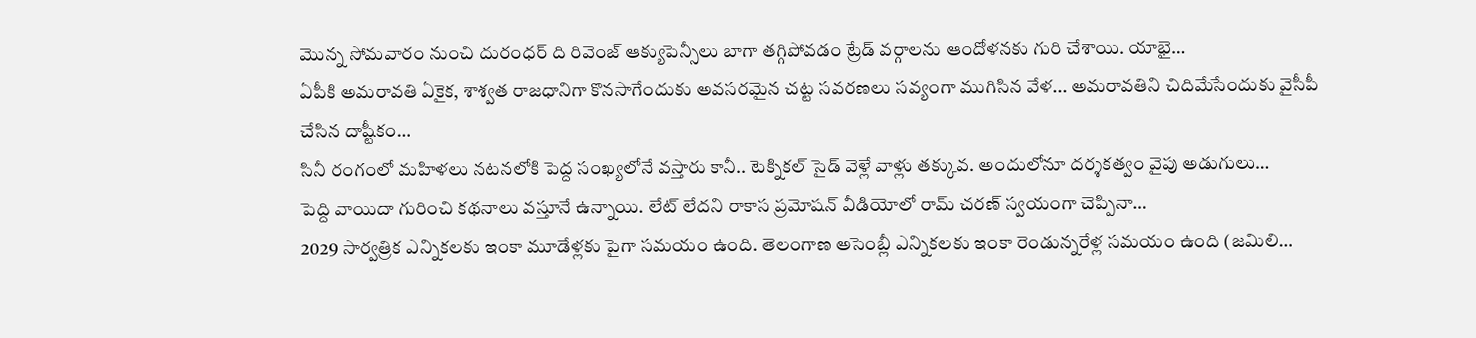మొన్న సోమవారం నుంచి దురంధర్ ది రివెంజ్ ఆక్యుపెన్సీలు బాగా తగ్గిపోవడం ట్రేడ్ వర్గాలను ఆందోళనకు గురి చేశాయి. యాభై…
ఏపీకి అమరావతి ఏకైక, శాశ్వత రాజధానిగా కొనసాగేందుకు అవసరమైన చట్ట సవరణలు సవ్యంగా ముగిసిన వేళ... అమరావతిని చిదిమేసేందుకు వైసీపీ చేసిన దాష్టీకం…
సినీ రంగంలో మహిళలు నటనలోకి పెద్ద సంఖ్యలోనే వస్తారు కానీ.. టెక్నికల్ సైడ్ వెళ్లే వాళ్లు తక్కువ. అందులోనూ దర్శకత్వం వైపు అడుగులు…
పెద్ది వాయిదా గురించి కథనాలు వస్తూనే ఉన్నాయి. లేట్ లేదని రాకాస ప్రమోషన్ వీడియోలో రామ్ చరణ్ స్వయంగా చెప్పినా…
2029 సార్వత్రిక ఎన్నికలకు ఇంకా మూడేళ్లకు పైగా సమయం ఉంది. తెలంగాణ అసెంబ్లీ ఎన్నికలకు ఇంకా రెండున్నరేళ్ల సమయం ఉంది (జమిలి…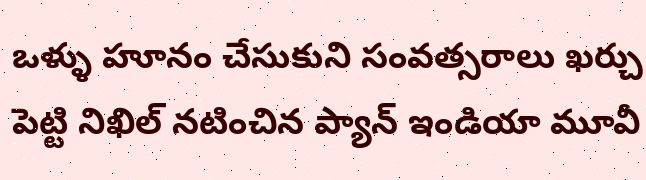ఒళ్ళు హూనం చేసుకుని సంవత్సరాలు ఖర్చు పెట్టి నిఖిల్ నటించిన ప్యాన్ ఇండియా మూవీ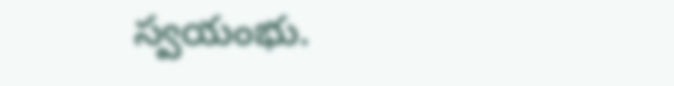స్వయంభు.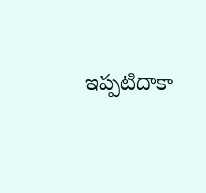ఇప్పటిదాకా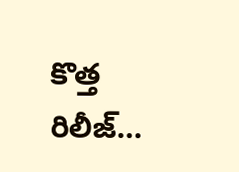కొత్త రిలీజ్…